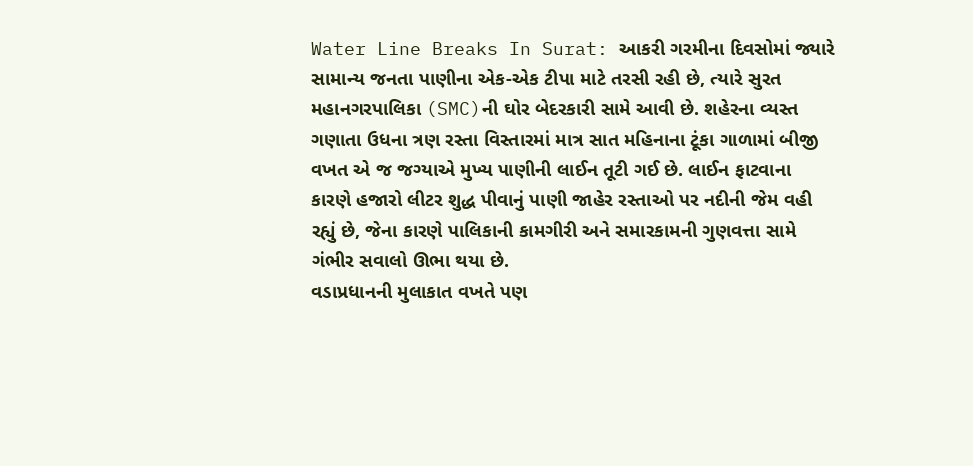Water Line Breaks In Surat: આકરી ગરમીના દિવસોમાં જ્યારે સામાન્ય જનતા પાણીના એક-એક ટીપા માટે તરસી રહી છે, ત્યારે સુરત મહાનગરપાલિકા (SMC)ની ઘોર બેદરકારી સામે આવી છે. શહેરના વ્યસ્ત ગણાતા ઉધના ત્રણ રસ્તા વિસ્તારમાં માત્ર સાત મહિનાના ટૂંકા ગાળામાં બીજી વખત એ જ જગ્યાએ મુખ્ય પાણીની લાઈન તૂટી ગઈ છે. લાઈન ફાટવાના કારણે હજારો લીટર શુદ્ધ પીવાનું પાણી જાહેર રસ્તાઓ પર નદીની જેમ વહી રહ્યું છે, જેના કારણે પાલિકાની કામગીરી અને સમારકામની ગુણવત્તા સામે ગંભીર સવાલો ઊભા થયા છે.
વડાપ્રધાનની મુલાકાત વખતે પણ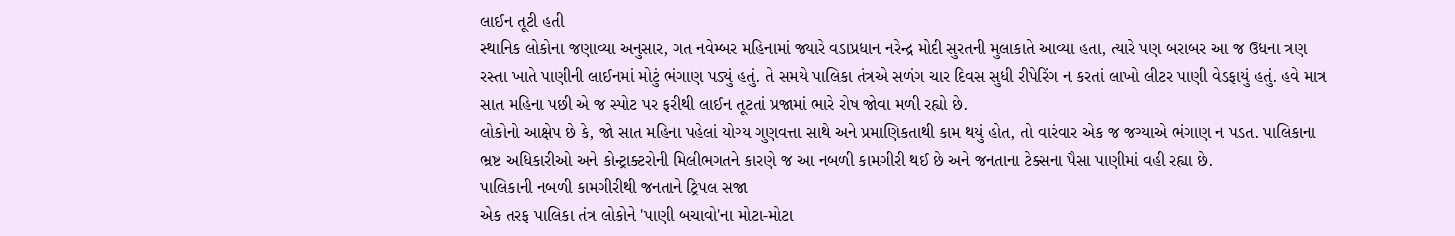લાઈન તૂટી હતી
સ્થાનિક લોકોના જણાવ્યા અનુસાર, ગત નવેમ્બર મહિનામાં જ્યારે વડાપ્રધાન નરેન્દ્ર મોદી સુરતની મુલાકાતે આવ્યા હતા, ત્યારે પણ બરાબર આ જ ઉધના ત્રણ રસ્તા ખાતે પાણીની લાઈનમાં મોટું ભંગાણ પડ્યું હતું. તે સમયે પાલિકા તંત્રએ સળંગ ચાર દિવસ સુધી રીપેરિંગ ન કરતાં લાખો લીટર પાણી વેડફાયું હતું. હવે માત્ર સાત મહિના પછી એ જ સ્પોટ પર ફરીથી લાઈન તૂટતાં પ્રજામાં ભારે રોષ જોવા મળી રહ્યો છે.
લોકોનો આક્ષેપ છે કે, જો સાત મહિના પહેલાં યોગ્ય ગુણવત્તા સાથે અને પ્રમાણિકતાથી કામ થયું હોત, તો વારંવાર એક જ જગ્યાએ ભંગાણ ન પડત. પાલિકાના ભ્રષ્ટ અધિકારીઓ અને કોન્ટ્રાક્ટરોની મિલીભગતને કારણે જ આ નબળી કામગીરી થઈ છે અને જનતાના ટેક્સના પૈસા પાણીમાં વહી રહ્યા છે.
પાલિકાની નબળી કામગીરીથી જનતાને ટ્રિપલ સજા
એક તરફ પાલિકા તંત્ર લોકોને 'પાણી બચાવો'ના મોટા-મોટા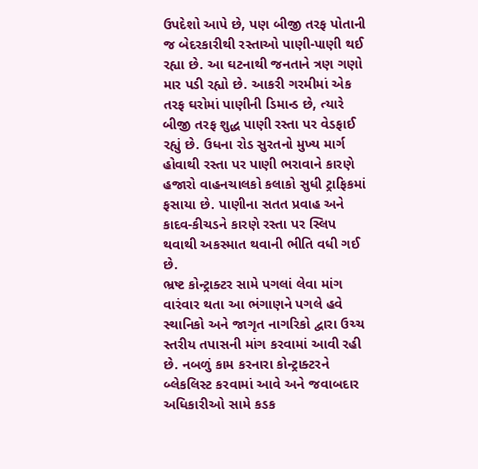ઉપદેશો આપે છે, પણ બીજી તરફ પોતાની જ બેદરકારીથી રસ્તાઓ પાણી-પાણી થઈ રહ્યા છે. આ ઘટનાથી જનતાને ત્રણ ગણો માર પડી રહ્યો છે. આકરી ગરમીમાં એક તરફ ઘરોમાં પાણીની ડિમાન્ડ છે, ત્યારે બીજી તરફ શુદ્ધ પાણી રસ્તા પર વેડફાઈ રહ્યું છે. ઉધના રોડ સુરતનો મુખ્ય માર્ગ હોવાથી રસ્તા પર પાણી ભરાવાને કારણે હજારો વાહનચાલકો કલાકો સુધી ટ્રાફિકમાં ફસાયા છે. પાણીના સતત પ્રવાહ અને કાદવ-કીચડને કારણે રસ્તા પર સ્લિપ થવાથી અકસ્માત થવાની ભીતિ વધી ગઈ છે.
ભ્રષ્ટ કોન્ટ્રાક્ટર સામે પગલાં લેવા માંગ
વારંવાર થતા આ ભંગાણને પગલે હવે સ્થાનિકો અને જાગૃત નાગરિકો દ્વારા ઉચ્ચ સ્તરીય તપાસની માંગ કરવામાં આવી રહી છે. નબળું કામ કરનારા કોન્ટ્રાક્ટરને બ્લેકલિસ્ટ કરવામાં આવે અને જવાબદાર અધિકારીઓ સામે કડક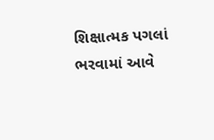શિક્ષાત્મક પગલાં ભરવામાં આવે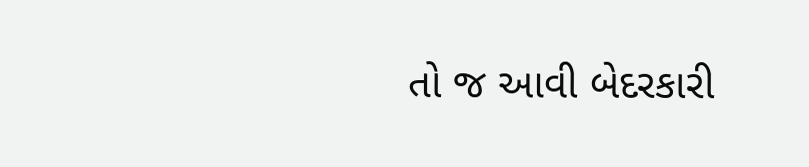તો જ આવી બેદરકારી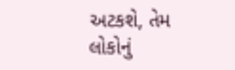અટકશે, તેમ લોકોનું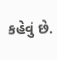કહેવું છે.